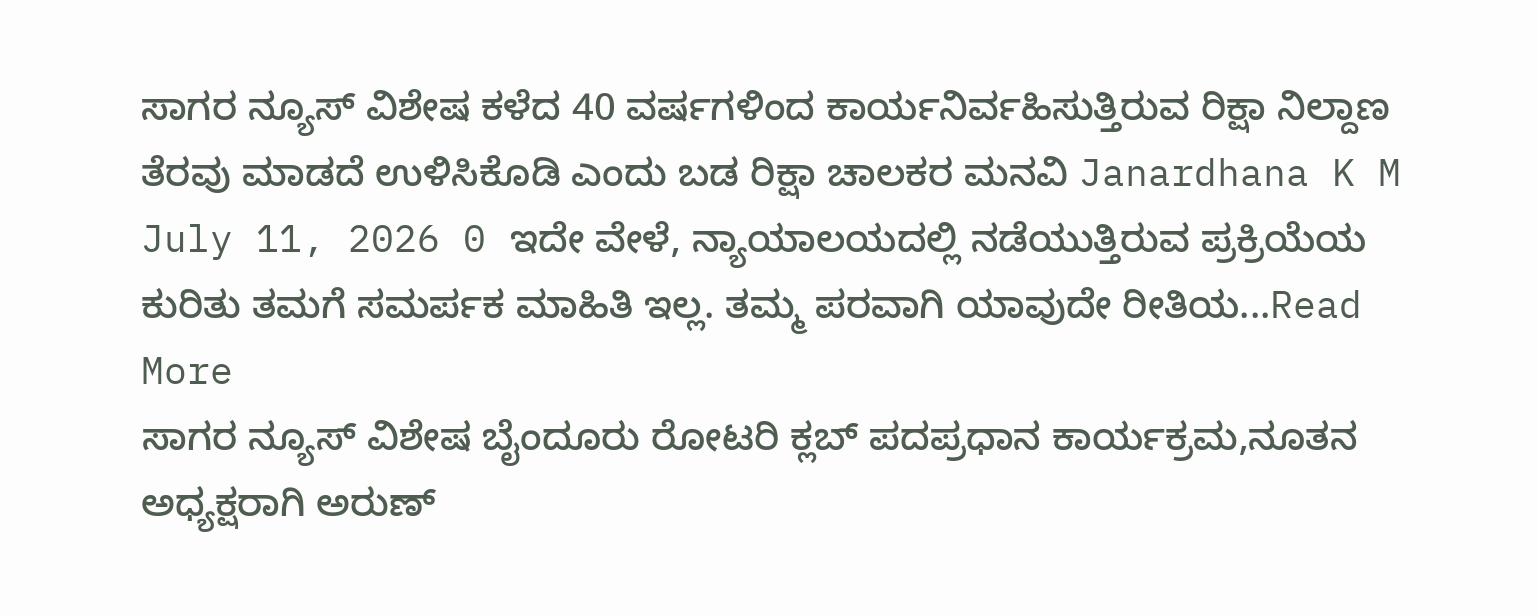ಸಾಗರ ನ್ಯೂಸ್ ವಿಶೇಷ ಕಳೆದ 40 ವರ್ಷಗಳಿಂದ ಕಾರ್ಯನಿರ್ವಹಿಸುತ್ತಿರುವ ರಿಕ್ಷಾ ನಿಲ್ದಾಣ ತೆರವು ಮಾಡದೆ ಉಳಿಸಿಕೊಡಿ ಎಂದು ಬಡ ರಿಕ್ಷಾ ಚಾಲಕರ ಮನವಿ Janardhana K M July 11, 2026 0 ಇದೇ ವೇಳೆ, ನ್ಯಾಯಾಲಯದಲ್ಲಿ ನಡೆಯುತ್ತಿರುವ ಪ್ರಕ್ರಿಯೆಯ ಕುರಿತು ತಮಗೆ ಸಮರ್ಪಕ ಮಾಹಿತಿ ಇಲ್ಲ. ತಮ್ಮ ಪರವಾಗಿ ಯಾವುದೇ ರೀತಿಯ...Read More
ಸಾಗರ ನ್ಯೂಸ್ ವಿಶೇಷ ಬೈಂದೂರು ರೋಟರಿ ಕ್ಲಬ್ ಪದಪ್ರಧಾನ ಕಾರ್ಯಕ್ರಮ,ನೂತನ ಅಧ್ಯಕ್ಷರಾಗಿ ಅರುಣ್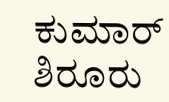ಕುಮಾರ್ ಶಿರೂರು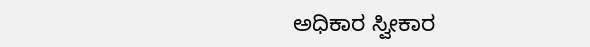ಅಧಿಕಾರ ಸ್ವೀಕಾರ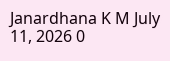Janardhana K M July 11, 2026 0